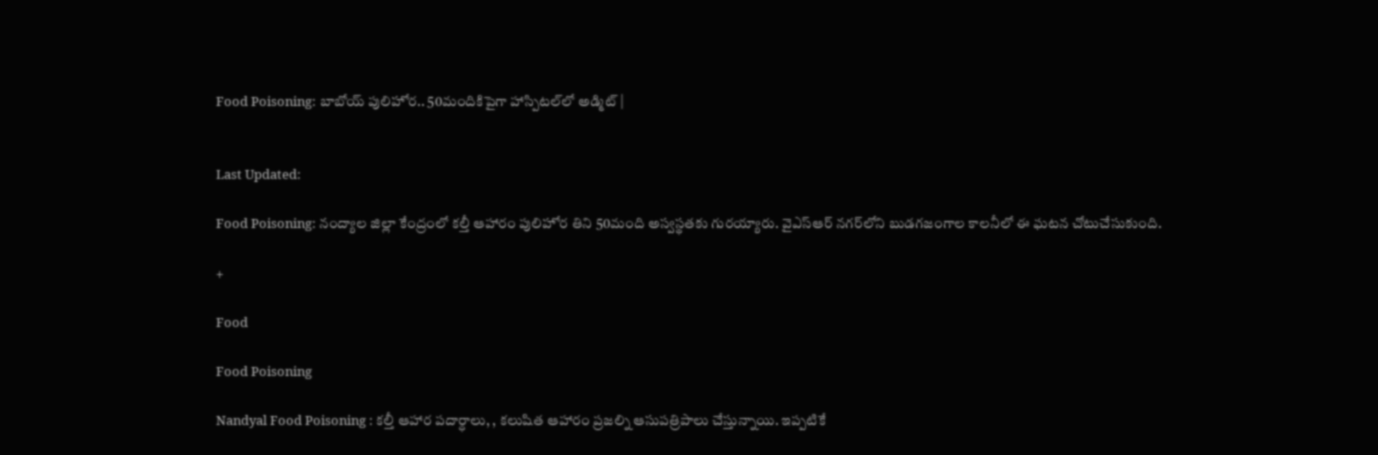Food Poisoning: బాబోయ్ పులిహోర.. 50మందికిపైగా హాస్పిటల్‌లో అడ్మిట్ |


Last Updated:

Food Poisoning: నంద్యాల జిల్లా కేంద్రంలో కల్తీ ఆహారం పులిహోర తిని 50మంది అస్వస్థతకు గురయ్యారు. వైఎస్ఆర్ నగర్‌లోని బుడగజంగాల కాలనీలో ఈ ఘటన చోటుచేసుకుంది.

+

Food

Food Poisoning

Nandyal Food Poisoning : కల్తీ ఆహార పదార్ధాలు, , కలుషిత ఆహారం ప్రజల్ని ఆసుపత్రిపాలు చేస్తున్నాయి. ఇప్పటికే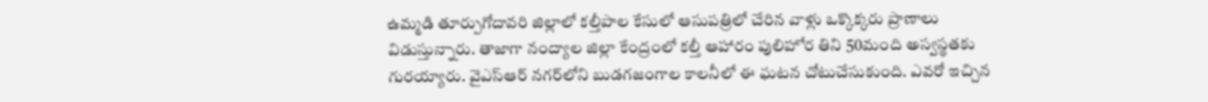ఉమ్మడి తూర్పుగోదావరి జిల్లాలో కల్తీపాల కేసులో ఆసుపత్రిలో చేరిన వాళ్లు ఒక్కొక్కరు ప్రాణాలు విడుస్తున్నారు. తాజాగా నంద్యాల జిల్లా కేంద్రంలో కల్తీ ఆహారం పులిహోర తిని 50మంది అస్వస్థతకు గురయ్యారు. వైఎస్ఆర్ నగర్‌లోని బుడగజంగాల కాలనీలో ఈ ఘటన చోటుచేసుకుంది. ఎవరో ఇచ్చిన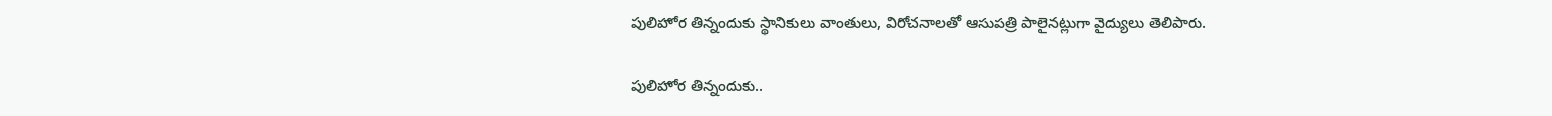పులిహోర తిన్నందుకు స్థానికులు వాంతులు, విరోచనాలతో ఆసుపత్రి పాలైనట్లుగా వైద్యులు తెలిపారు.

పులిహోర తిన్నందుకు..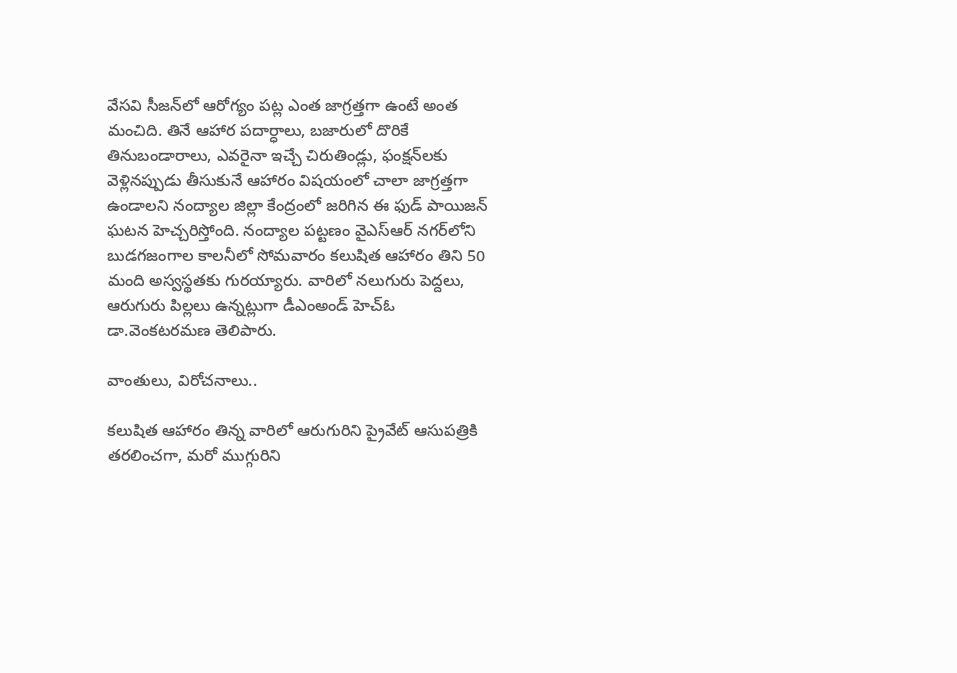వేసవి సీజన్‌లో ఆరోగ్యం పట్ల ఎంత జాగ్రత్తగా ఉంటే అంత మంచిది. తినే ఆహార పదార్ధాలు, బజారులో దొరికే తినుబండారాలు, ఎవరైనా ఇచ్చే చిరుతిండ్లు, ఫంక్షన్‌లకు వెళ్లినప్పుడు తీసుకునే ఆహారం విషయంలో చాలా జాగ్రత్తగా ఉండాలని నంద్యాల జిల్లా కేంద్రంలో జరిగిన ఈ ఫుడ్ పాయిజన్ ఘటన హెచ్చరిస్తోంది. నంద్యాల పట్టణం వైఎస్ఆర్ నగర్‌లోని బుడగజంగాల కాలనీలో సోమవారం కలుషిత ఆహారం తిని 50 మంది అస్వస్థతకు గురయ్యారు. వారిలో నలుగురు పెద్దలు, ఆరుగురు పిల్లలు ఉన్నట్లుగా డీఎంఅండ్ హెచ్‌ఓ డా.వెంకటరమణ తెలిపారు.

వాంతులు, విరోచనాలు..

కలుషిత ఆహారం తిన్న వారిలో ఆరుగురిని ప్రైవేట్ ఆసుపత్రికి తరలించగా, మరో ముగ్గురిని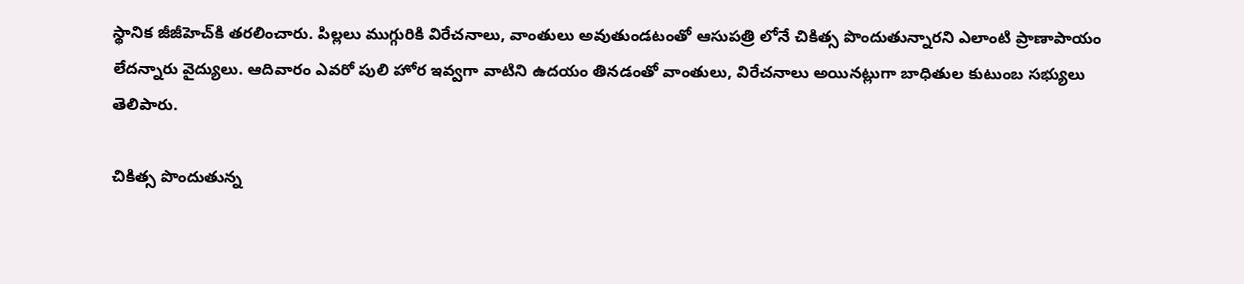స్థానిక జీజీహెచ్‌కి తరలించారు. పిల్లలు ముగ్గురికి విరేచనాలు, వాంతులు అవుతుండటంతో ఆసుపత్రి లోనే చికిత్స పొందుతున్నారని ఎలాంటి ప్రాణాపాయం లేదన్నారు వైద్యులు. ఆదివారం ఎవరో పులి హోర ఇవ్వగా వాటిని ఉదయం తినడంతో వాంతులు, విరేచనాలు అయినట్లుగా బాధితుల కుటుంబ సభ్యులు తెలిపారు.

చికిత్స పొందుతున్న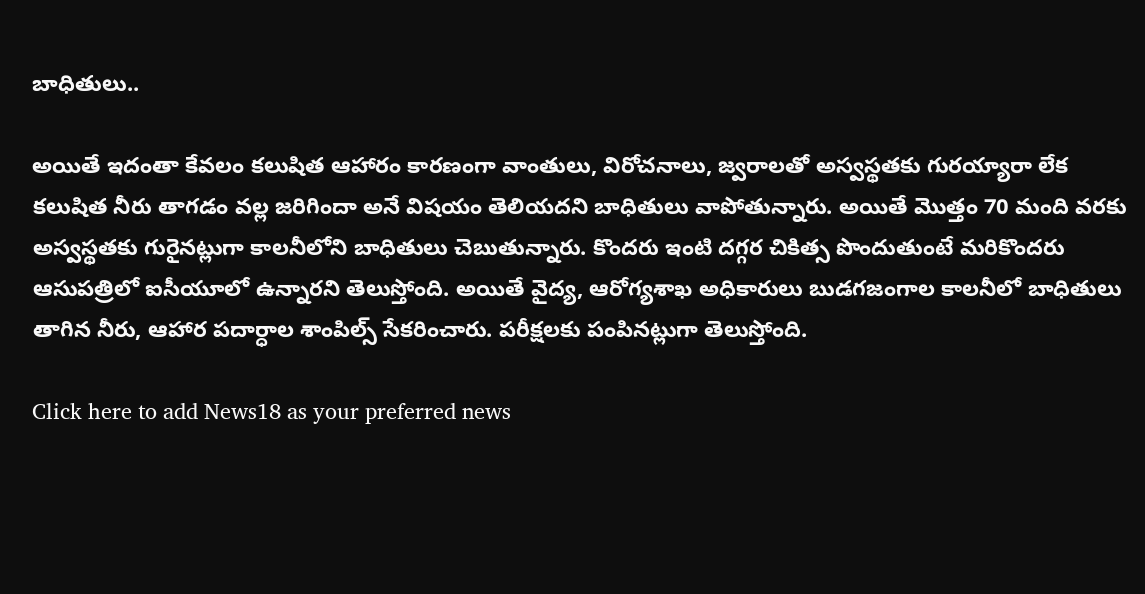బాధితులు..

అయితే ఇదంతా కేవలం కలుషిత ఆహారం కారణంగా వాంతులు, విరోచనాలు, జ్వరాలతో అస్వస్థతకు గురయ్యారా లేక కలుషిత నీరు తాగడం వల్ల జరిగిందా అనే విషయం తెలియదని బాధితులు వాపోతున్నారు. అయితే మొత్తం 70 మంది వరకు అస్వస్థతకు గురైనట్లుగా కాలనీలోని బాధితులు చెబుతున్నారు. కొందరు ఇంటి దగ్గర చికిత్స పొందుతుంటే మరికొందరు ఆసుపత్రిలో ఐసీయూలో ఉన్నారని తెలుస్తోంది. అయితే వైద్య, ఆరోగ్యశాఖ అధికారులు బుడగజంగాల కాలనీలో బాధితులు తాగిన నీరు, ఆహార పదార్ధాల శాంపిల్స్ సేకరించారు. పరీక్షలకు పంపినట్లుగా తెలుస్తోంది.

Click here to add News18 as your preferred news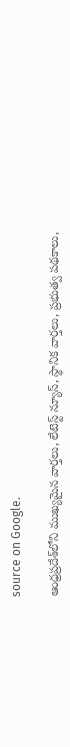source on Google.

ఆంధ్రప్రదేశ్‌లోని ముఖ్యమైన వార్తలు, లేటెస్ట్ న్యూస్, స్థానిక వార్తలు, ప్రభుత్వ పథకాలు,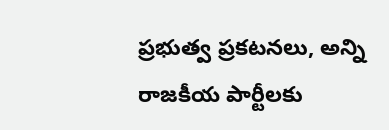ప్రభుత్వ ప్రకటనలు, అన్ని రాజకీయ పార్టీలకు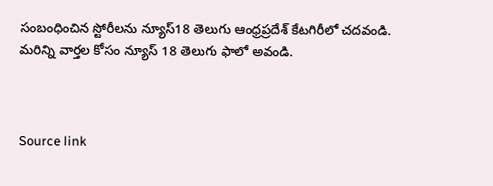సంబంధించిన స్టోరీలను న్యూస్18 తెలుగు ఆంధ్రప్రదేశ్ కేటగిరీలో చదవండి. మరిన్ని వార్తల కోసం న్యూస్ 18 తెలుగు ఫాలో అవండి.



Source link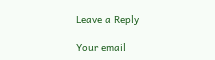Leave a Reply

Your email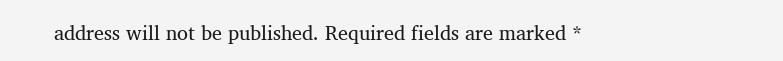address will not be published. Required fields are marked *